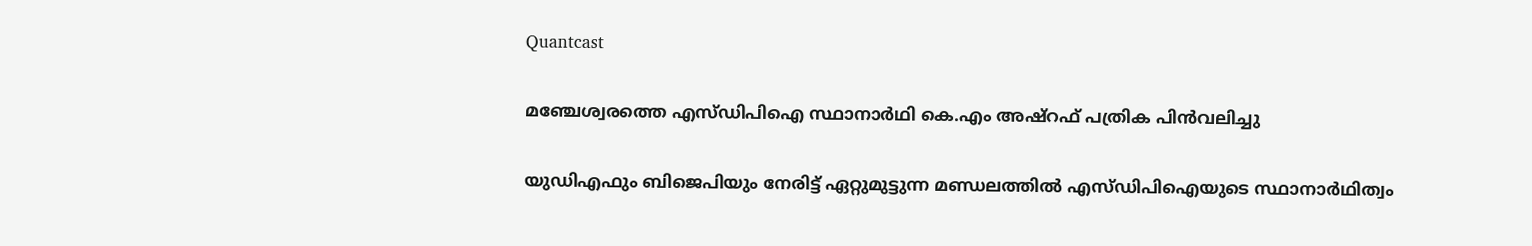Quantcast

മഞ്ചേശ്വരത്തെ എസ്ഡിപിഐ സ്ഥാനാര്‍ഥി കെ.എം അഷ്റഫ് പത്രിക പിന്‍വലിച്ചു

യുഡിഎഫും ബിജെപിയും നേരിട്ട് ഏറ്റുമുട്ടുന്ന മണ്ഡലത്തില്‍ എസ്ഡിപിഐയുടെ സ്ഥാനാര്‍ഥിത്വം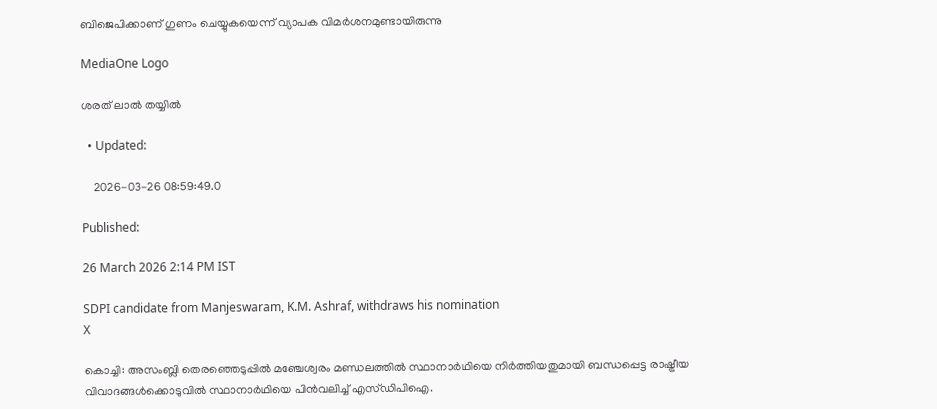ബിജെപിക്കാണ് ഗുണം ചെയ്യുകയെന്ന് വ്യാപക വിമര്‍ശനമുണ്ടായിരുന്നു

MediaOne Logo

ശരത് ലാൽ തയ്യിൽ

  • Updated:

    2026-03-26 08:59:49.0

Published:

26 March 2026 2:14 PM IST

SDPI candidate from Manjeswaram, K.M. Ashraf, withdraws his nomination
X

കൊച്ചി: അസംബ്ലി തെരഞ്ഞെടുപ്പില്‍ മഞ്ചേശ്വരം മണ്ഡലത്തില്‍ സ്ഥാനാര്‍ഥിയെ നിര്‍ത്തിയതുമായി ബന്ധപ്പെട്ട രാഷ്ട്രീയ വിവാദങ്ങള്‍ക്കൊടുവില്‍ സ്ഥാനാര്‍ഥിയെ പിന്‍വലിച്ച് എസ്ഡിപിഐ.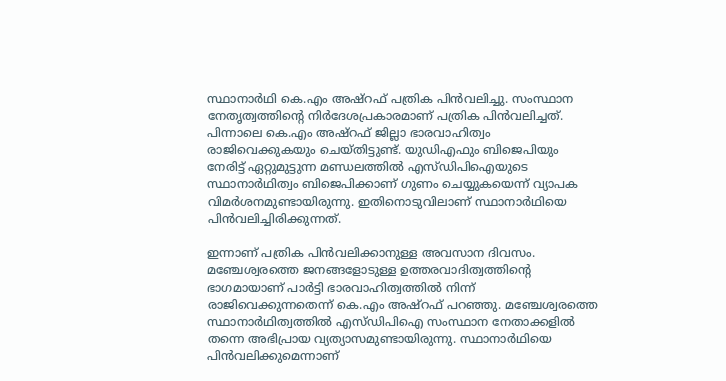സ്ഥാനാര്‍ഥി കെ.എം അഷ്‌റഫ് പത്രിക പിന്‍വലിച്ചു. സംസ്ഥാന നേതൃത്വത്തിന്റെ നിര്‍ദേശപ്രകാരമാണ് പത്രിക പിന്‍വലിച്ചത്. പിന്നാലെ കെ.എം അഷ്‌റഫ് ജില്ലാ ഭാരവാഹിത്വം രാജിവെക്കുകയും ചെയ്തിട്ടുണ്ട്. യുഡിഎഫും ബിജെപിയും നേരിട്ട് ഏറ്റുമുട്ടുന്ന മണ്ഡലത്തില്‍ എസ്ഡിപിഐയുടെ സ്ഥാനാര്‍ഥിത്വം ബിജെപിക്കാണ് ഗുണം ചെയ്യുകയെന്ന് വ്യാപക വിമര്‍ശനമുണ്ടായിരുന്നു. ഇതിനൊടുവിലാണ് സ്ഥാനാര്‍ഥിയെ പിന്‍വലിച്ചിരിക്കുന്നത്.

ഇന്നാണ് പത്രിക പിന്‍വലിക്കാനുള്ള അവസാന ദിവസം. മഞ്ചേശ്വരത്തെ ജനങ്ങളോടുള്ള ഉത്തരവാദിത്വത്തിന്റെ ഭാഗമായാണ് പാര്‍ട്ടി ഭാരവാഹിത്വത്തില്‍ നിന്ന് രാജിവെക്കുന്നതെന്ന് കെ.എം അഷ്റഫ് പറഞ്ഞു. മഞ്ചേശ്വരത്തെ സ്ഥാനാര്‍ഥിത്വത്തില്‍ എസ്ഡിപിഐ സംസ്ഥാന നേതാക്കളില്‍ തന്നെ അഭിപ്രായ വ്യത്യാസമുണ്ടായിരുന്നു. സ്ഥാനാര്‍ഥിയെ പിന്‍വലിക്കുമെന്നാണ്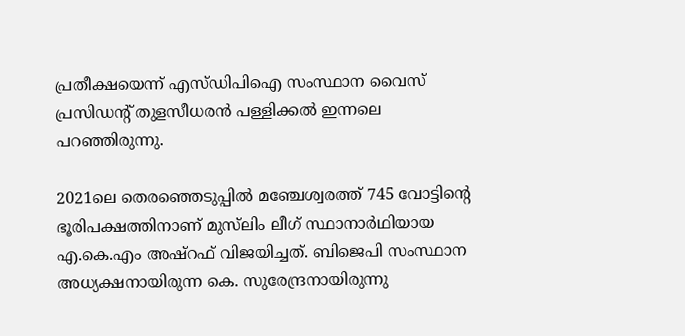പ്രതീക്ഷയെന്ന് എസ്ഡിപിഐ സംസ്ഥാന വൈസ് പ്രസിഡന്റ് തുളസീധരന്‍ പള്ളിക്കല്‍ ഇന്നലെ പറഞ്ഞിരുന്നു.

2021ലെ തെരഞ്ഞെടുപ്പില്‍ മഞ്ചേശ്വരത്ത് 745 വോട്ടിന്റെ ഭൂരിപക്ഷത്തിനാണ് മുസ്‌ലിം ലീഗ് സ്ഥാനാര്‍ഥിയായ എ.കെ.എം അഷ്റഫ് വിജയിച്ചത്. ബിജെപി സംസ്ഥാന അധ്യക്ഷനായിരുന്ന കെ. സുരേന്ദ്രനായിരുന്നു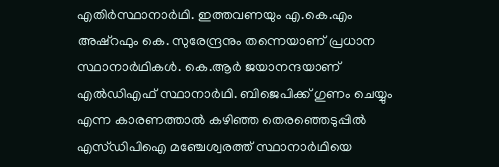എതിര്‍സ്ഥാനാര്‍ഥി. ഇത്തവണയും എ.കെ.എം അഷ്റഫും കെ. സുരേന്ദ്രനും തന്നെയാണ് പ്രധാന സ്ഥാനാര്‍ഥികള്‍. കെ.ആര്‍ ജയാനന്ദയാണ് എല്‍ഡിഎഫ് സ്ഥാനാര്‍ഥി. ബിജെപിക്ക് ഗുണം ചെയ്യും എന്ന കാരണത്താല്‍ കഴിഞ്ഞ തെരഞ്ഞെടുപ്പില്‍ എസ്ഡിപിഐ മഞ്ചേശ്വരത്ത് സ്ഥാനാര്‍ഥിയെ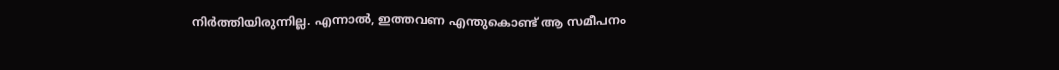നിര്‍ത്തിയിരുന്നില്ല. എന്നാല്‍, ഇത്തവണ എന്തുകൊണ്ട് ആ സമീപനം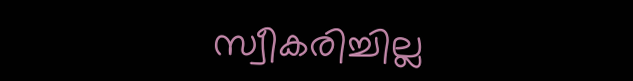സ്വീകരിച്ചില്ല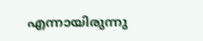എന്നായിരുന്നു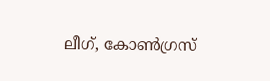ലീഗ്, കോണ്‍ഗ്രസ്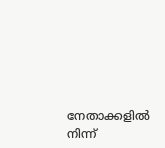നേതാക്കളില്‍ നിന്ന്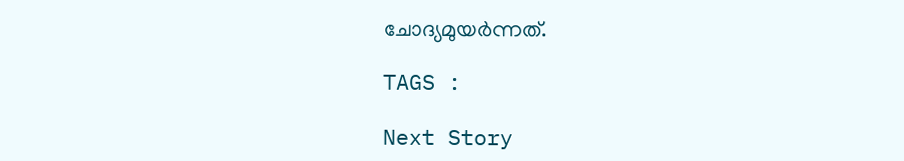ചോദ്യമുയര്‍ന്നത്.

TAGS :

Next Story